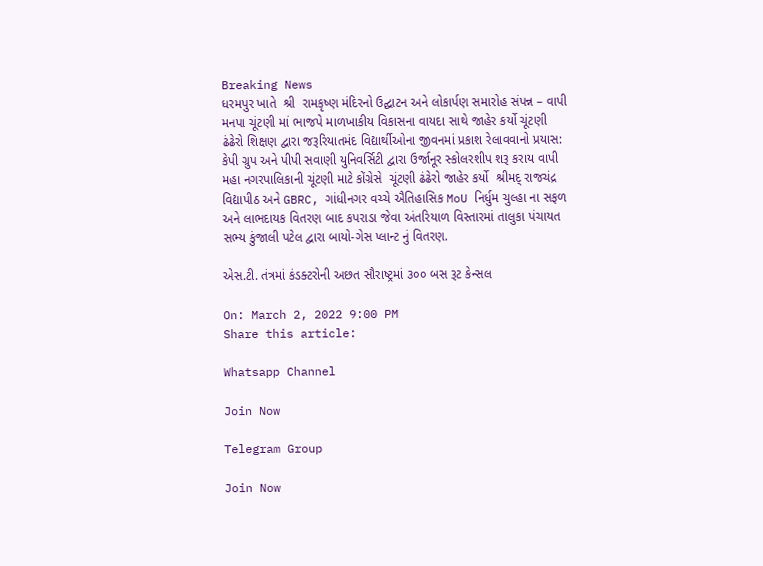Breaking News
ધરમપુર ખાતે  શ્રી  રામકૃષ્ણ મંદિરનો ઉદ્ઘાટન અને લોકાર્પણ સમારોહ સંપન્ન – વાપી મનપા ચૂંટણી માં ભાજપે માળખાકીય વિકાસના વાયદા સાથે જાહેર કર્યો ચૂંટણી ઢંઢેરો શિક્ષણ દ્વારા જરૂરિયાતમંદ વિદ્યાર્થીઓના જીવનમાં પ્રકાશ રેલાવવાનો પ્રયાસ: કેપી ગ્રુપ અને પીપી સવાણી યુનિવર્સિટી દ્વારા ઉર્જાનૂર સ્કોલરશીપ શરૂ કરાય વાપી મહા નગરપાલિકાની ચૂંટણી માટે કોંગ્રેસે  ચૂંટણી ઢંઢેરો જાહેર કર્યો  શ્રીમદ્ રાજચંદ્ર વિદ્યાપીઠ અને GBRC, ગાંધીનગર વચ્ચે ઐતિહાસિક MoU નિર્ધુમ ચુલ્હા ના સફળ અને લાભદાયક વિતરણ બાદ કપરાડા જેવા અંતરિયાળ વિસ્તારમાં તાલુકા પંચાયત સભ્ય કુંજાલી પટેલ દ્વારા બાયો-ગેસ પ્લાન્ટ નું વિતરણ.

એસ.ટી. તંત્રમાં કંડક્ટરોની અછત સૌરાષ્ટ્રમાં ૩૦૦ બસ રૂટ કેન્સલ

On: March 2, 2022 9:00 PM
Share this article:

Whatsapp Channel

Join Now

Telegram Group

Join Now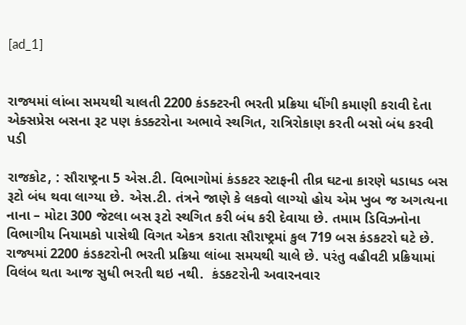[ad_1]


રાજ્યમાં લાંબા સમયથી ચાલતી 2200 કંડક્ટરની ભરતી પ્રક્રિયા ધીંગી કમાણી કરાવી દેતા એક્સપ્રેસ બસના રૂટ પણ કંડક્ટરોના અભાવે સ્થગિત, રાત્રિરોકાણ કરતી બસો બંધ કરવી પડી

રાજકોટ, : સૌરાષ્ટ્રના 5 એસ.ટી. વિભાગોમાં કંડકટર સ્ટાફની તીવ્ર ઘટના કારણે ધડાધડ બસ રૂટો બંધ થવા લાગ્યા છે. એસ.ટી. તંત્રને જાણે કે લકવો લાગ્યો હોય એમ ખુબ જ અગત્યના નાના – મોટા 300 જેટલા બસ રૂટો સ્થગિત કરી બંધ કરી દેવાયા છે. તમામ ડિવિઝનોના વિભાગીય નિયામકો પાસેથી વિગત એકત્ર કરાતા સૌરાષ્ટ્રમાં કુલ 719 બસ કંડકટરો ઘટે છે. રાજ્યમાં 2200 કંડકટરોની ભરતી પ્રક્રિયા લાંબા સમયથી ચાલે છે. પરંતુ વહીવટી પ્રક્રિયામાં વિલંબ થતા આજ સુધી ભરતી થઇ નથી.  કંડકટરોની અવારનવાર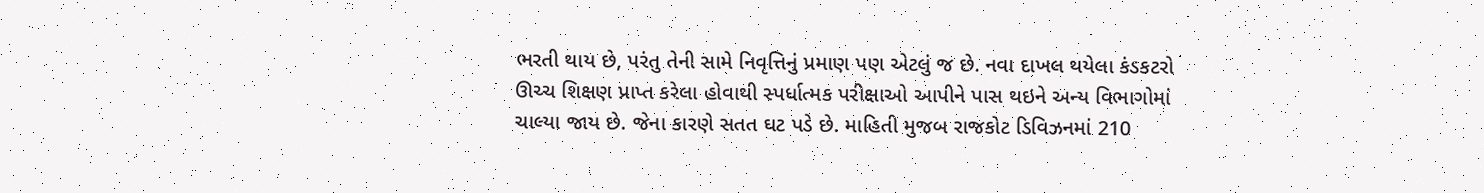ભરતી થાય છે, પરંતુ તેની સામે નિવૃત્તિનું પ્રમાણ પણ એટલું જ છે. નવા દાખલ થયેલા કંડકટરો ઊચ્ચ શિક્ષણ પ્રાપ્ત કરેલા હોવાથી સ્પર્ધાત્મક પરીક્ષાઓ આપીને પાસ થઇને અન્ય વિભાગોમાં ચાલ્યા જાય છે. જેના કારણે સતત ઘટ પડે છે. માહિતી મુજબ રાજકોટ ડિવિઝનમાં 210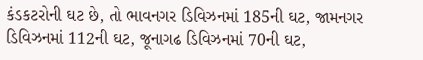કંડકટરોની ઘટ છે, તો ભાવનગર ડિવિઝનમાં 185ની ઘટ, જામનગર ડિવિઝનમાં 112ની ઘટ, જૂનાગઢ ડિવિઝનમાં 70ની ઘટ,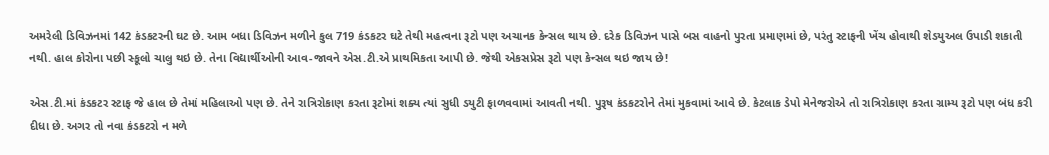અમરેલી ડિવિઝનમાં 142 કંડકટરની ઘટ છે. આમ બધા ડિવિઝન મળીને કુલ 719 કંડકટર ઘટે તેથી મહત્વના રૂટો પણ અચાનક કેન્સલ થાય છે. દરેક ડિવિઝન પાસે બસ વાહનો પુરતા પ્રમાણમાં છે, પરંતુ સ્ટાફની ખેંચ હોવાથી શેડયુઅલ ઉપાડી શકાતી નથી. હાલ કોરોના પછી સ્કૂલો ચાલુ થઇ છે. તેના વિદ્યાર્થીઓની આવ-જાવને એસ.ટી.એ પ્રાથમિકતા આપી છે. જેથી એકસપ્રેસ રૂટો પણ કેન્સલ થઇ જાય છે!

એસ.ટી.માં કંડકટર સ્ટાફ જે હાલ છે તેમાં મહિલાઓ પણ છે. તેને રાત્રિરોકાણ કરતા રૂટોમાં શક્ય ત્યાં સુધી ડયુટી ફાળવવામાં આવતી નથી. પુરૂષ કંડકટરોને તેમાં મુકવામાં આવે છે. કેટલાક ડેપો મેનેજરોએ તો રાત્રિરોકાણ કરતા ગ્રામ્ય રૂટો પણ બંધ કરી દીધા છે. અગર તો નવા કંડકટરો ન મળે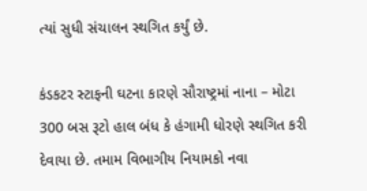ત્યાં સુધી સંચાલન સ્થગિત કર્યું છે.

કંડકટર સ્ટાફની ઘટના કારણે સૌરાષ્ટ્રમાં નાના – મોટા 300 બસ રૂટો હાલ બંધ કે હંગામી ધોરણે સ્થગિત કરી દેવાયા છે. તમામ વિભાગીય નિયામકો નવા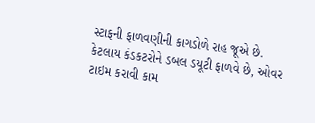સ્ટાફની ફાળવણીની કાગડોળે રાહ જૂએ છે. કેટલાય કંડકટરોને ડબલ ડયૂટી ફાળવે છે, ઓવર ટાઇમ કરાવી કામ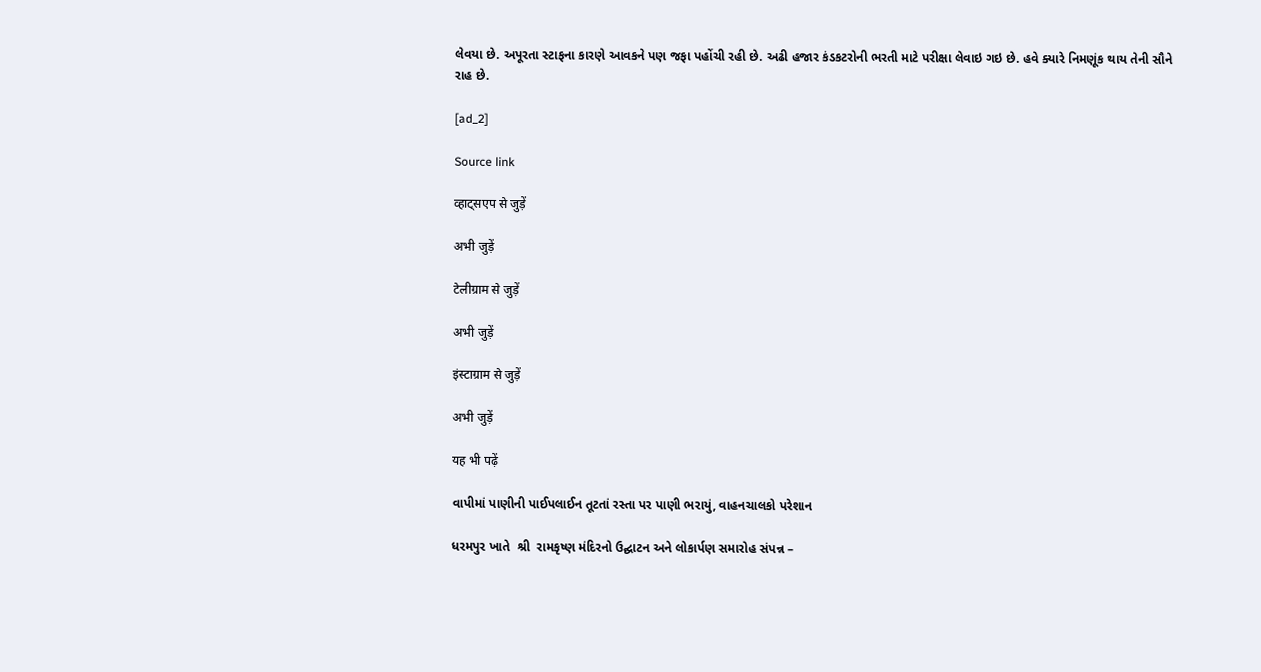લેવયા છે. અપૂરતા સ્ટાફના કારણે આવકને પણ જફા પહોંચી રહી છે. અઢી હજાર કંડકટરોની ભરતી માટે પરીક્ષા લેવાઇ ગઇ છે. હવે ક્યારે નિમણૂંક થાય તેની સૌને રાહ છે.

[ad_2]

Source link

व्हाट्सएप से जुड़ें

अभी जुड़ें

टेलीग्राम से जुड़ें

अभी जुड़ें

इंस्टाग्राम से जुड़ें

अभी जुड़ें

यह भी पढ़ें

વાપીમાં પાણીની પાઈપલાઈન તૂટતાં રસ્તા પર પાણી ભરાયું, વાહનચાલકો પરેશાન

ધરમપુર ખાતે  શ્રી  રામકૃષ્ણ મંદિરનો ઉદ્ઘાટન અને લોકાર્પણ સમારોહ સંપન્ન –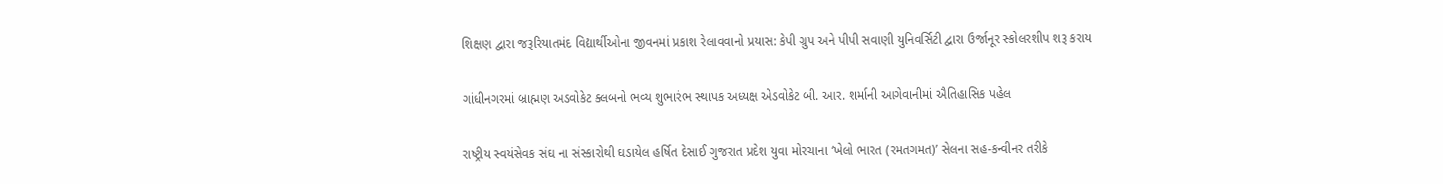શિક્ષણ દ્વારા જરૂરિયાતમંદ વિદ્યાર્થીઓના જીવનમાં પ્રકાશ રેલાવવાનો પ્રયાસ: કેપી ગ્રુપ અને પીપી સવાણી યુનિવર્સિટી દ્વારા ઉર્જાનૂર સ્કોલરશીપ શરૂ કરાય

ગાંધીનગરમાં બ્રાહ્મણ અડવોકેટ ક્લબનો ભવ્ય શુભારંભ સ્થાપક અધ્યક્ષ એડવોકેટ બી. આર. શર્માની આગેવાનીમાં ઐતિહાસિક પહેલ

રાષ્ટ્રીય સ્વયંસેવક સંઘ ના સંસ્કારોથી ઘડાયેલ હર્ષિત દેસાઈ ગુજરાત પ્રદેશ યુવા મોરચાના ‘ખેલો ભારત (રમતગમત)’ સેલના સહ-કન્વીનર તરીકે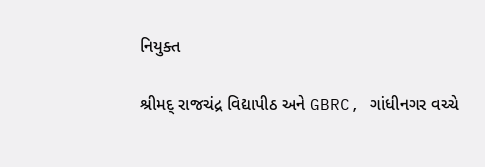નિયુક્ત

શ્રીમદ્ રાજચંદ્ર વિદ્યાપીઠ અને GBRC, ગાંધીનગર વચ્ચે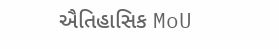ઐતિહાસિક MoU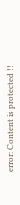error: Content is protected !!